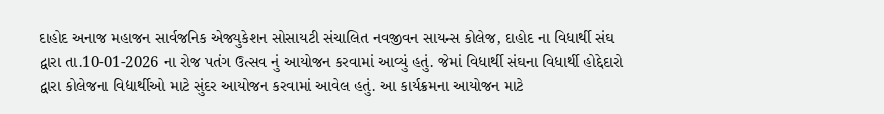દાહોદ અનાજ મહાજન સાર્વજનિક એજ્યુકેશન સોસાયટી સંચાલિત નવજીવન સાયન્સ કોલેજ, દાહોદ ના વિધાર્થી સંઘ દ્વારા તા.10-01-2026 ના રોજ પતંગ ઉત્સવ નું આયોજન કરવામાં આવ્યું હતું. જેમાં વિધાર્થી સંઘના વિધાર્થી હોદ્દેદારો દ્વારા કોલેજના વિદ્યાર્થીઓ માટે સુંદર આયોજન કરવામાં આવેલ હતું. આ કાર્યક્રમના આયોજન માટે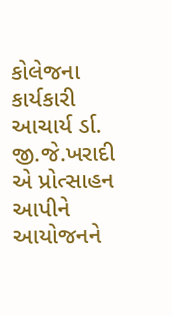કોલેજના કાર્યકારી આચાર્ય ર્ડા. જી.જે.ખરાદી એ પ્રોત્સાહન આપીને આયોજનને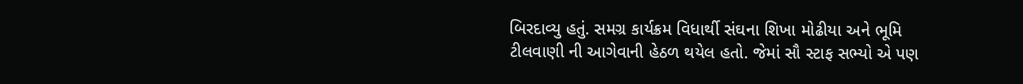બિરદાવ્યુ હતું. સમગ્ર કાર્યક્રમ વિધાર્થી સંઘના શિખા મોઢીયા અને ભૂમિ ટીલવાણી ની આગેવાની હેઠળ થયેલ હતો. જેમાં સૌ સ્ટાફ સભ્યો એ પણ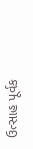ઉત્સાહ પૂર્વક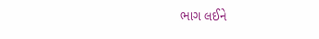ભાગ લઈને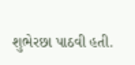શુભેરછા પાઠવી હતી.